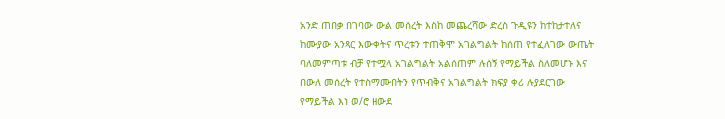አንድ ጠበቃ በገባው ውል መሰረት እስከ መጨረሻው ድረስ ጉዲዩን ከተከታተለና ከሙያው አንጻር እውቀትና ጥረቱን ተጠቅሞ አገልግልት ከሰጠ የተፈለገው ውጤት ባለመምጣቱ ብቻ የተሟላ አገልግልት አልሰጠም ሉሰኝ የማይችል ስለመሆኑ እና በውለ መሰረት የተስማሙበትን የጥብቅና አገልግልት ክፍያ ቀሪ ሉያደርገው የማይችል እነ ወ/ሮ ዘውደ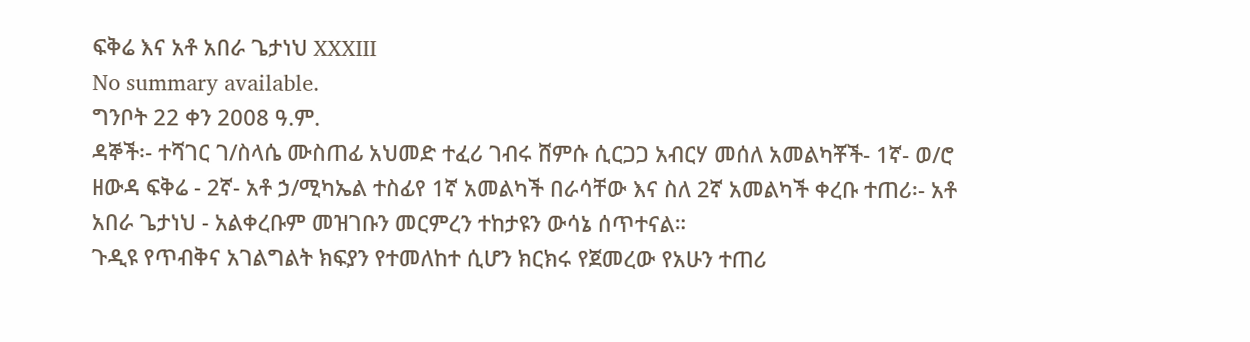ፍቅሬ እና አቶ አበራ ጌታነህ XXXIII
No summary available.
ግንቦት 22 ቀን 2008 ዓ.ም.
ዳኞች፡- ተሻገር ገ/ስላሴ ሙስጠፊ አህመድ ተፈሪ ገብሩ ሸምሱ ሲርጋጋ አብርሃ መሰለ አመልካቾች- 1ኛ- ወ/ሮ ዘውዳ ፍቅሬ - 2ኛ- አቶ ኃ/ሚካኤል ተስፊየ 1ኛ አመልካች በራሳቸው እና ስለ 2ኛ አመልካች ቀረቡ ተጠሪ፡- አቶ አበራ ጌታነህ - አልቀረቡም መዝገቡን መርምረን ተከታዩን ውሳኔ ሰጥተናል።
ጉዲዩ የጥብቅና አገልግልት ክፍያን የተመለከተ ሲሆን ክርክሩ የጀመረው የአሁን ተጠሪ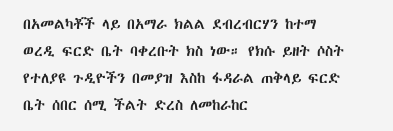በአመልካቾች ላይ በአማራ ክልል ደብረብርሃን ከተማ ወረዲ ፍርድ ቤት ባቀረቡት ክስ ነው። የክሱ ይዘት ሶስት የተለያዩ ጉዲዮችን በመያዝ እስከ ፋዳራል ጠቅላይ ፍርድ ቤት ሰበር ሰሚ ችልት ድረስ ለመከራከር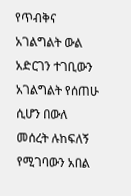የጥብቅና አገልግልት ውል አድርገን ተገቢውን አገልግልት የሰጠሁ ሲሆን በውለ መሰረት ሉከፍለኝ የሚገባውን አበል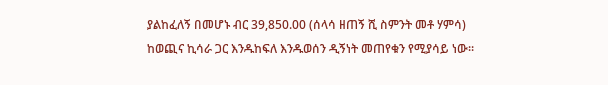ያልከፈለኝ በመሆኑ ብር 39,850.00 (ሰላሳ ዘጠኝ ሺ ስምንት መቶ ሃምሳ) ከወጪና ኪሳራ ጋር እንዱከፍለ እንዱወሰን ዲኝነት መጠየቁን የሚያሳይ ነው።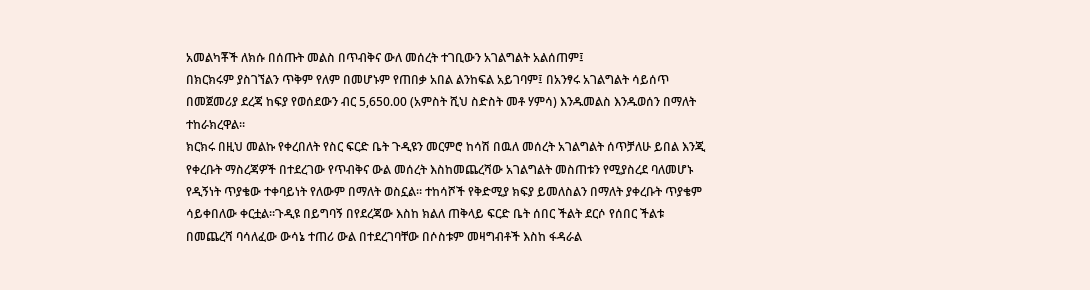አመልካቾች ለክሱ በሰጡት መልስ በጥብቅና ውለ መሰረት ተገቢውን አገልግልት አልሰጠም፤
በክርክሩም ያስገኘልን ጥቅም የለም በመሆኑም የጠበቃ አበል ልንከፍል አይገባም፤ በአንፃሩ አገልግልት ሳይሰጥ በመጀመሪያ ደረጃ ከፍያ የወሰደውን ብር 5,650.00 (አምስት ሺህ ስድስት መቶ ሃምሳ) እንዱመልስ እንዱወሰን በማለት ተከራክረዋል።
ክርክሩ በዚህ መልኩ የቀረበለት የስር ፍርድ ቤት ጉዲዩን መርምሮ ከሳሽ በዉለ መሰረት አገልግልት ሰጥቻለሁ ይበል እንጂ የቀረቡት ማስረጃዎች በተደረገው የጥብቅና ውል መሰረት እስከመጨረሻው አገልግልት መስጠቱን የሚያስረደ ባለመሆኑ የዲኝነት ጥያቄው ተቀባይነት የለውም በማለት ወስኗል። ተከሳሾች የቅድሚያ ክፍያ ይመለስልን በማለት ያቀረቡት ጥያቄም ሳይቀበለው ቀርቷል።ጉዲዩ በይግባኝ በየደረጃው እስከ ክልለ ጠቅላይ ፍርድ ቤት ሰበር ችልት ደርሶ የሰበር ችልቱ በመጨረሻ ባሳለፈው ውሳኔ ተጠሪ ውል በተደረገባቸው በሶስቱም መዛግብቶች እስከ ፋዳራል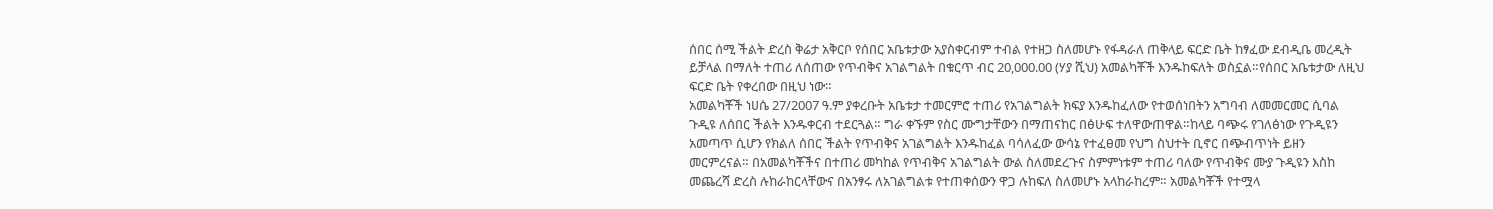ሰበር ሰሚ ችልት ድረስ ቅሬታ አቅርቦ የሰበር አቤቱታው አያስቀርብም ተብል የተዘጋ ስለመሆኑ የፋዳራለ ጠቅላይ ፍርድ ቤት ከፃፈው ደብዲቤ መረዲት ይቻላል በማለት ተጠሪ ለሰጠው የጥብቅና አገልግልት በቁርጥ ብር 20,000.00 (ሃያ ሺህ) አመልካቾች እንዱከፍለት ወስኗል።የሰበር አቤቱታው ለዚህ ፍርድ ቤት የቀረበው በዚህ ነው።
አመልካቾች ነሀሴ 27/2007 ዓ.ም ያቀረቡት አቤቱታ ተመርምሮ ተጠሪ የአገልግልት ክፍያ እንዱከፈለው የተወሰነበትን አግባብ ለመመርመር ሲባል ጉዲዩ ለሰበር ችልት እንዱቀርብ ተደርጓል። ግራ ቀኙም የስር ሙግታቸውን በማጠናከር በፅሁፍ ተለዋውጠዋል።ከላይ ባጭሩ የገለፅነው የጉዲዩን አመጣጥ ሲሆን የክልለ ሰበር ችልት የጥብቅና አገልግልት እንዱከፈል ባሳለፈው ውሳኔ የተፈፀመ የህግ ስህተት ቢኖር በጭብጥነት ይዘን መርምረናል። በአመልካቾችና በተጠሪ መካከል የጥብቅና አገልግልት ውል ስለመደረጉና ስምምነቱም ተጠሪ ባለው የጥብቅና ሙያ ጉዲዩን እስከ መጨረሻ ድረስ ሉከራከርላቸውና በአንፃሩ ለአገልግልቱ የተጠቀሰውን ዋጋ ሉከፍለ ስለመሆኑ አላከራከረም። አመልካቾች የተሟላ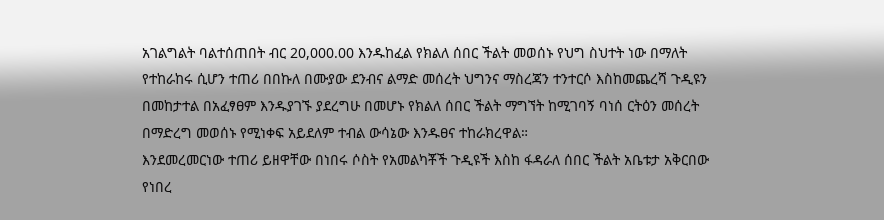አገልግልት ባልተሰጠበት ብር 20,000.00 እንዱከፈል የክልለ ሰበር ችልት መወሰኑ የህግ ስህተት ነው በማለት የተከራከሩ ሲሆን ተጠሪ በበኩለ በሙያው ደንብና ልማድ መሰረት ህግንና ማስረጃን ተንተርሶ እስከመጨረሻ ጉዲዩን በመከታተል በአፈፃፀም እንዱያገኙ ያደረግሁ በመሆኑ የክልለ ሰበር ችልት ማግኘት ከሚገባኝ ባነሰ ርትዕን መሰረት በማድረግ መወሰኑ የሚነቀፍ አይደለም ተብል ውሳኔው እንዱፀና ተከራክረዋል።
እንደመረመርነው ተጠሪ ይዘዋቸው በነበሩ ሶስት የአመልካቾች ጉዲዩች እስከ ፋዳራለ ሰበር ችልት አቤቱታ አቅርበው የነበረ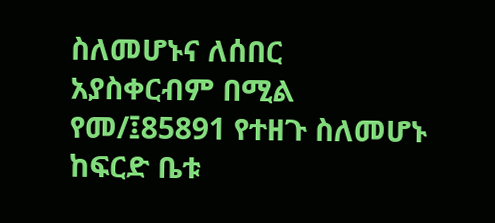ስለመሆኑና ለሰበር አያስቀርብም በሚል የመ/፤85891 የተዘጉ ስለመሆኑ ከፍርድ ቤቱ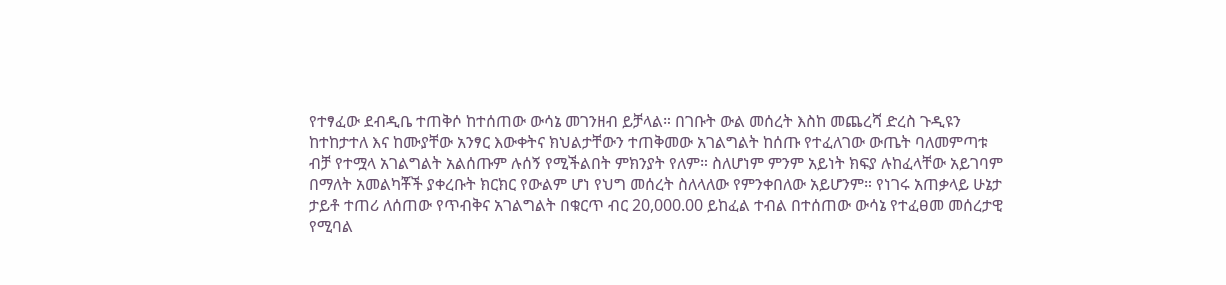የተፃፈው ደብዲቤ ተጠቅሶ ከተሰጠው ውሳኔ መገንዘብ ይቻላል። በገቡት ውል መሰረት እስከ መጨረሻ ድረስ ጉዲዩን ከተከታተለ እና ከሙያቸው አንፃር እውቀትና ክህልታቸውን ተጠቅመው አገልግልት ከሰጡ የተፈለገው ውጤት ባለመምጣቱ ብቻ የተሟላ አገልግልት አልሰጡም ሉሰኝ የሚችልበት ምክንያት የለም። ስለሆነም ምንም አይነት ክፍያ ሉከፈላቸው አይገባም በማለት አመልካቾች ያቀረቡት ክርክር የውልም ሆነ የህግ መሰረት ስለላለው የምንቀበለው አይሆንም። የነገሩ አጠቃላይ ሁኔታ ታይቶ ተጠሪ ለሰጠው የጥብቅና አገልግልት በቁርጥ ብር 20,000.00 ይከፈል ተብል በተሰጠው ውሳኔ የተፈፀመ መሰረታዊ የሚባል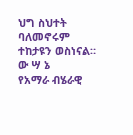ህግ ስህተት ባለመኖሩም ተከታዩን ወስነናል።
ው ሣ ኔ
የአማራ ብሄራዊ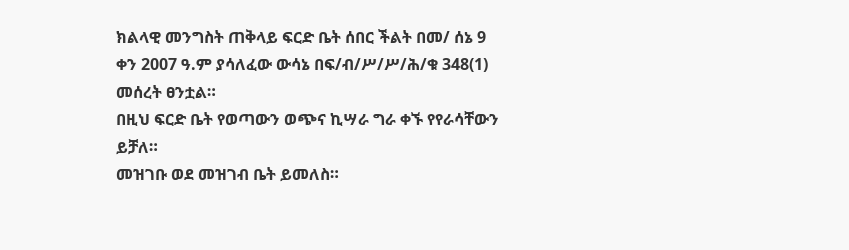ክልላዊ መንግስት ጠቅላይ ፍርድ ቤት ሰበር ችልት በመ/ ሰኔ 9 ቀን 2007 ዓ.ም ያሳለፈው ውሳኔ በፍ/ብ/ሥ/ሥ/ሕ/ቁ 348(1) መሰረት ፀንቷል።
በዚህ ፍርድ ቤት የወጣውን ወጭና ኪሣራ ግራ ቀኙ የየራሳቸውን ይቻለ።
መዝገቡ ወደ መዝገብ ቤት ይመለስ።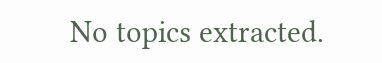No topics extracted.